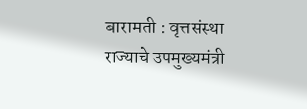बारामती : वृत्तसंस्था
राज्याचे उपमुख्यमंत्री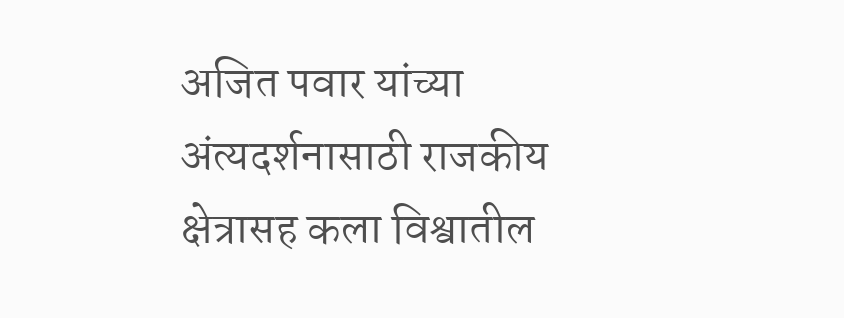अजित पवार यांच्या अंत्यदर्शनासाठी राजकीय क्षेत्रासह कला विश्वातील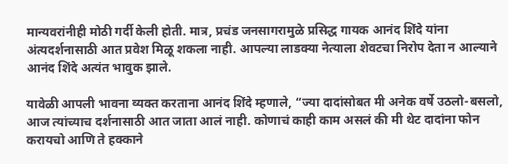मान्यवरांनीही मोठी गर्दी केली होती. मात्र, प्रचंड जनसागरामुळे प्रसिद्ध गायक आनंद शिंदे यांना अंत्यदर्शनासाठी आत प्रवेश मिळू शकला नाही. आपल्या लाडक्या नेत्याला शेवटचा निरोप देता न आल्याने आनंद शिंदे अत्यंत भावुक झाले.

यावेळी आपली भावना व्यक्त करताना आनंद शिंदे म्हणाले, “ज्या दादांसोबत मी अनेक वर्षे उठलो-बसलो, आज त्यांच्याच दर्शनासाठी आत जाता आलं नाही. कोणाचं काही काम असलं की मी थेट दादांना फोन करायचो आणि ते हक्काने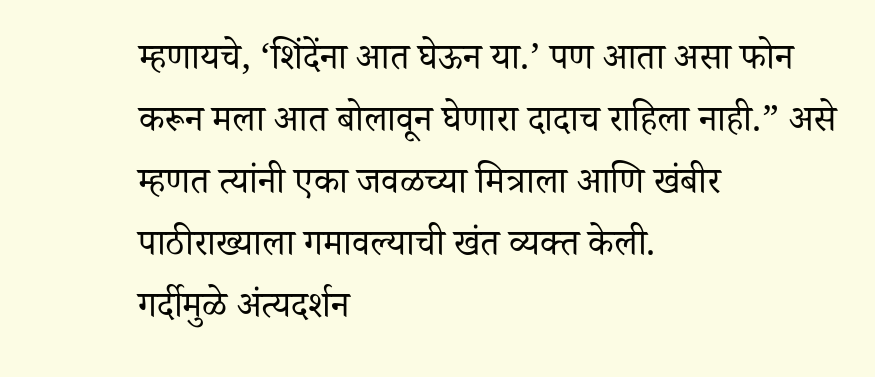म्हणायचे, ‘शिंदेंना आत घेऊन या.’ पण आता असा फोन करून मला आत बोलावून घेणारा दादाच राहिला नाही.” असे म्हणत त्यांनी एका जवळच्या मित्राला आणि खंबीर पाठीराख्याला गमावल्याची खंत व्यक्त केली.
गर्दीमुळे अंत्यदर्शन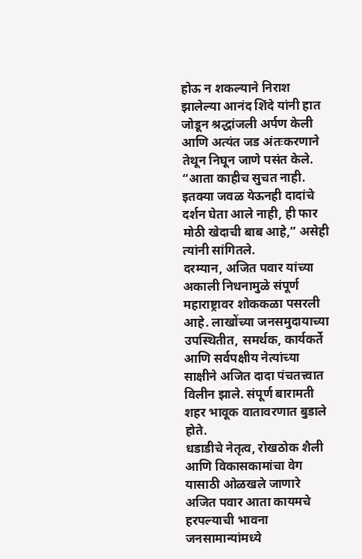होऊ न शकल्याने निराश झालेल्या आनंद शिंदे यांनी हात जोडून श्रद्धांजली अर्पण केली आणि अत्यंत जड अंतःकरणाने तेथून निघून जाणे पसंत केले. “आता काहीच सुचत नाही. इतक्या जवळ येऊनही दादांचे दर्शन घेता आले नाही, ही फार मोठी खेदाची बाब आहे,” असेही त्यांनी सांगितले.
दरम्यान, अजित पवार यांच्या अकाली निधनामुळे संपूर्ण महाराष्ट्रावर शोककळा पसरली आहे. लाखोंच्या जनसमुदायाच्या उपस्थितीत, समर्थक, कार्यकर्ते आणि सर्वपक्षीय नेत्यांच्या साक्षीने अजित दादा पंचतत्त्वात विलीन झाले. संपूर्ण बारामती शहर भावूक वातावरणात बुडाले होते.
धडाडीचे नेतृत्व, रोखठोक शैली आणि विकासकामांचा वेग यासाठी ओळखले जाणारे अजित पवार आता कायमचे हरपल्याची भावना जनसामान्यांमध्ये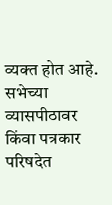व्यक्त होत आहे. सभेच्या व्यासपीठावर किंवा पत्रकार परिषदेत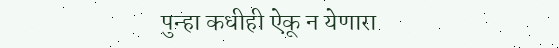पुन्हा कधीही ऐकू न येणारा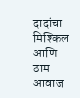दादांचा मिश्किल आणि ठाम आवाज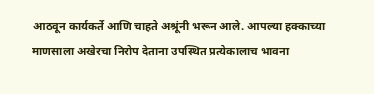आठवून कार्यकर्ते आणि चाहते अश्रूंनी भरून आले. आपल्या हक्काच्या माणसाला अखेरचा निरोप देताना उपस्थित प्रत्येकालाच भावना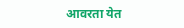आवरता येत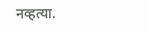नव्हत्या.